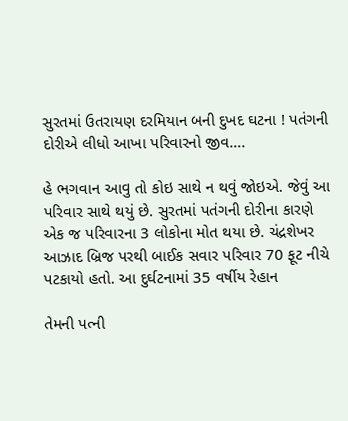સુરતમાં ઉતરાયણ દરમિયાન બની દુખદ ઘટના ! પતંગની દોરીએ લીધો આખા પરિવારનો જીવ….

હે ભગવાન આવુ તો કોઇ સાથે ન થવું જોઇએ. જેવું આ પરિવાર સાથે થયું છે. સુરતમાં પતંગની દોરીના કારણે એક જ પરિવારના 3 લોકોના મોત થયા છે. ચંદ્રશેખર આઝાદ બ્રિજ પરથી બાઈક સવાર પરિવાર 70 ફૂટ નીચે પટકાયો હતો. આ દુર્ઘટનામાં 35 વર્ષીય રેહાન

તેમની પત્ની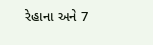રેહાના અને 7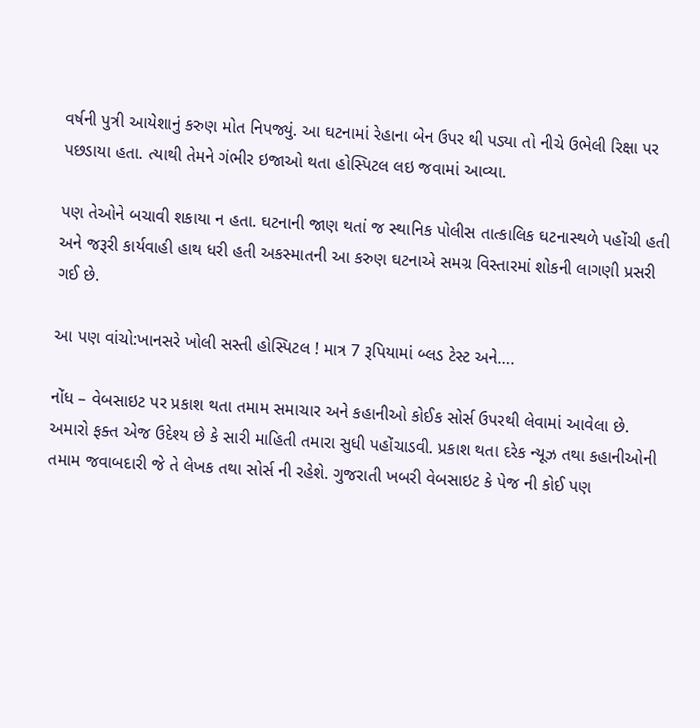વર્ષની પુત્રી આયેશાનું કરુણ મોત નિપજ્યું. આ ઘટનામાં રેહાના બેન ઉપર થી પડ્યા તો નીચે ઉભેલી રિક્ષા પર પછડાયા હતા. ત્યાથી તેમને ગંભીર ઇજાઓ થતા હોસ્પિટલ લઇ જવામાં આવ્યા.

પણ તેઓને બચાવી શકાયા ન હતા. ઘટનાની જાણ થતાં જ સ્થાનિક પોલીસ તાત્કાલિક ઘટનાસ્થળે પહોંચી હતી અને જરૂરી કાર્યવાહી હાથ ધરી હતી અકસ્માતની આ કરુણ ઘટનાએ સમગ્ર વિસ્તારમાં શોકની લાગણી પ્રસરી ગઈ છે.

આ પણ વાંચો:ખાનસરે ખોલી સસ્તી હોસ્પિટલ ! માત્ર 7 રૂપિયામાં બ્લડ ટેસ્ટ અને….

નોંધ – વેબસાઇટ પર પ્રકાશ થતા તમામ સમાચાર અને કહાનીઓ કોઈક સોર્સ ઉપરથી લેવામાં આવેલા છે. અમારો ફક્ત એજ ઉદેશ્ય છે કે સારી માહિતી તમારા સુધી પહોંચાડવી. પ્રકાશ થતા દરેક ન્યૂઝ તથા કહાનીઓની તમામ જવાબદારી જે તે લેખક તથા સોર્સ ની રહેશે. ગુજરાતી ખબરી વેબસાઇટ કે પેજ ની કોઈ પણ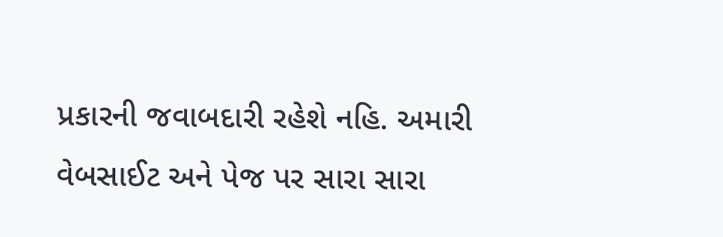પ્રકારની જવાબદારી રહેશે નહિ. અમારી વેબસાઈટ અને પેજ પર સારા સારા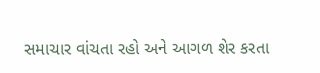સમાચાર વાંચતા રહો અને આગળ શેર કરતા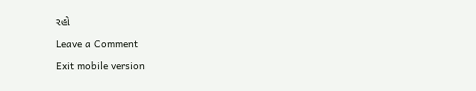રહો

Leave a Comment

Exit mobile version